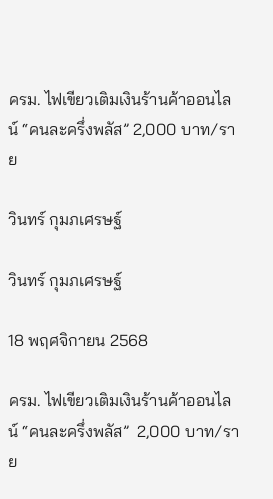ครม. ไฟเขียวเติมเงินร้านค้าออนไลน์ “คนละครึ่งพลัส” 2,000 บาท/ราย

วินทร์ กุมภเศรษฐ์

วินทร์ กุมภเศรษฐ์

18 พฤศจิกายน 2568

ครม. ไฟเขียวเติมเงินร้านค้าออนไลน์ “คนละครึ่งพลัส”  2,000 บาท/ราย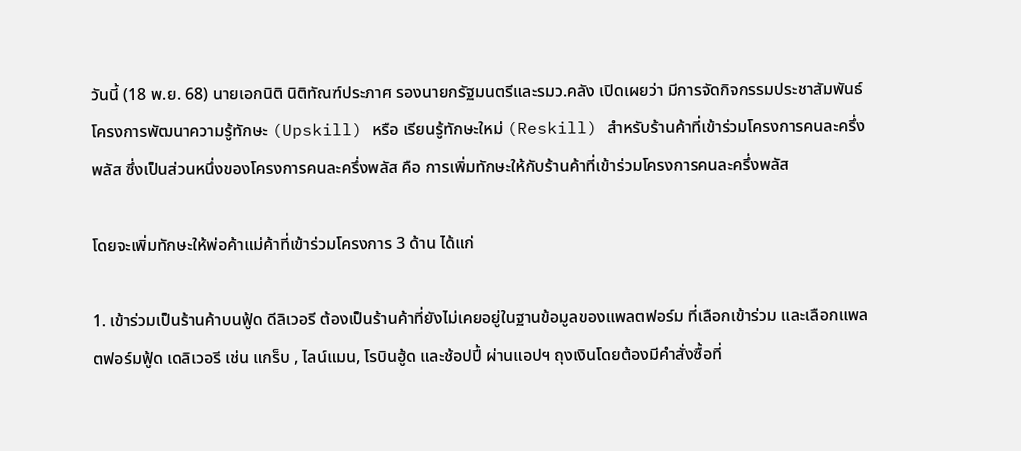วันนี้ (18 พ.ย. 68) นายเอกนิติ นิติทัณฑ์ประภาศ รองนายกรัฐมนตรีและรมว.คลัง เปิดเผยว่า มีการจัดกิจกรรมประชาสัมพันธ์โครงการพัฒนาความรู้ทักษะ (Upskill) หรือ เรียนรู้ทักษะใหม่ (Reskill) สำหรับร้านค้าที่เข้าร่วมโครงการคนละครึ่งพลัส ซึ่งเป็นส่วนหนึ่งของโครงการคนละครึ่งพลัส คือ การเพิ่มทักษะให้กับร้านค้าที่เข้าร่วมโครงการคนละครึ่งพลัส

โดยจะเพิ่มทักษะให้พ่อค้าแม่ค้าที่เข้าร่วมโครงการ 3 ด้าน ได้แก่

1. เข้าร่วมเป็นร้านค้าบนฟู้ด ดีลิเวอรี ต้องเป็นร้านค้าที่ยังไม่เคยอยู่ในฐานข้อมูลของแพลตฟอร์ม ที่เลือกเข้าร่วม และเลือกแพลตฟอร์มฟู้ด เดลิเวอรี เช่น แกร็บ , ไลน์แมน, โรบินฮู้ด และช้อปปี้ ผ่านแอปฯ ถุงเงินโดยต้องมีคำสั่งซื้อที่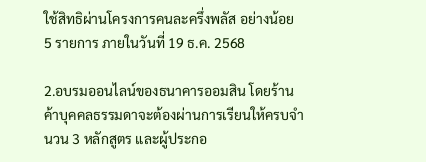ใช้สิทธิผ่านโครงการคนละครึ่งพลัส อย่างน้อย 5 รายการ ภายในวันที่ 19 ธ.ค. 2568

2.อบรมออนไลน์ของธนาคารออมสิน โดยร้านค้าบุคคลธรรมดาจะต้องผ่านการเรียนให้ครบจำนวน 3 หลักสูตร และผู้ประกอ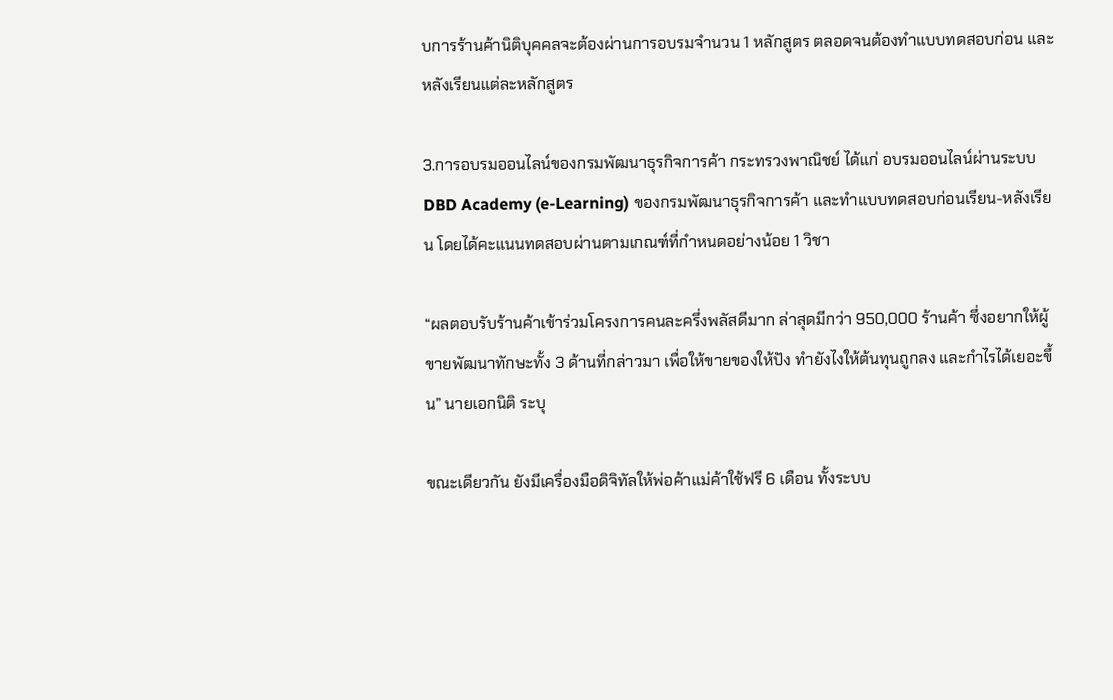บการร้านค้านิติบุคคลจะต้องผ่านการอบรมจำนวน 1 หลักสูตร ตลอดจนต้องทำแบบทดสอบก่อน และหลังเรียนแต่ละหลักสูตร

3.การอบรมออนไลน์ของกรมพัฒนาธุรกิจการค้า กระทรวงพาณิชย์ ได้แก่ อบรมออนไลน์ผ่านระบบ DBD Academy (e-Learning) ของกรมพัฒนาธุรกิจการค้า และทำแบบทดสอบก่อนเรียน-หลังเรียน โดยได้คะแนนทดสอบผ่านตามเกณฑ์ที่กำหนดอย่างน้อย 1 วิชา

“ผลตอบรับร้านค้าเข้าร่วมโครงการคนละครึ่งพลัสดีมาก ล่าสุดมีกว่า 950,000 ร้านค้า ซึ่งอยากให้ผู้ขายพัฒนาทักษะทั้ง 3 ด้านที่กล่าวมา เพื่อให้ขายของให้ปัง ทำยังไงให้ต้นทุนถูกลง และกำไรได้เยอะขึ้น” นายเอกนิติ ระบุ

ขณะเดียวกัน ยังมีเครื่องมือดิจิทัลให้พ่อค้าแม่ค้าใช้ฟรี 6 เดือน ทั้งระบบ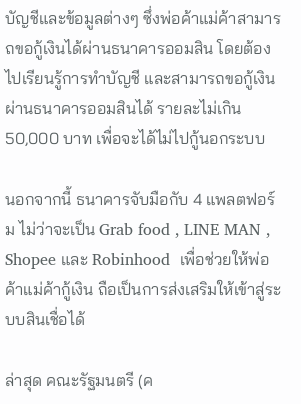บัญชีและข้อมูลต่างๆ ซึ่งพ่อค้าแม่ค้าสามารถขอกู้เงินได้ผ่านธนาคารออมสิน โดยต้องไปเรียนรู้การทำบัญชี และสามารถขอกู้เงินผ่านธนาคารออมสินได้ รายละไม่เกิน 50,000 บาท เพื่อจะได้ไม่ไปกู้นอกระบบ

นอกจากนี้ ธนาคารจับมือกับ 4 แพลตฟอร์ม ไม่ว่าจะเป็น Grab food , LINE MAN , Shopee และ Robinhood  เพื่อช่วยให้พ่อค้าแม่ค้ากู้เงิน ถือเป็นการส่งเสริมให้เข้าสู่ระบบสินเชื่อได้

ล่าสุด คณะรัฐมนตรี (ค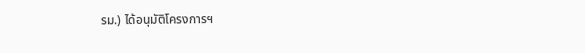รม.) ได้อนุมัติโครงการฯ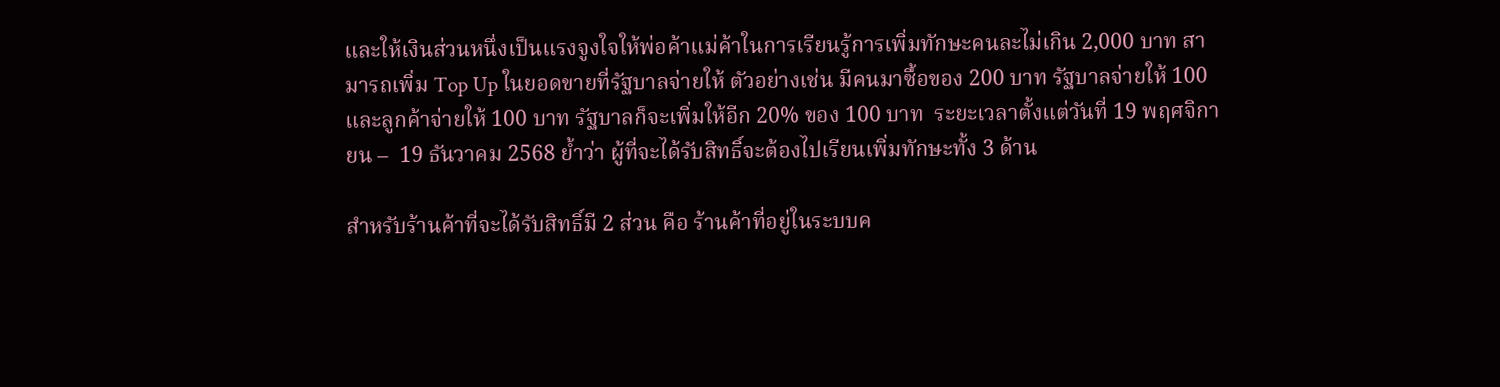และให้เงินส่วนหนึ่งเป็นแรงจูงใจให้พ่อค้าแม่ค้าในการเรียนรู้การเพิ่มทักษะคนละไม่เกิน 2,000 บาท สามารถเพิ่ม Top Up ในยอดขายที่รัฐบาลจ่ายให้ ตัวอย่างเช่น มีคนมาซื้อของ 200 บาท รัฐบาลจ่ายให้ 100 และลูกค้าจ่ายให้ 100 บาท รัฐบาลก็จะเพิ่มให้อีก 20% ของ 100 บาท  ระยะเวลาตั้งแต่วันที่ 19 พฤศจิกายน –  19 ธันวาคม 2568 ย้ำว่า ผู้ที่จะได้รับสิทธิ์จะต้องไปเรียนเพิ่มทักษะทั้ง 3 ด้าน

สำหรับร้านค้าที่จะได้รับสิทธิ์มี 2 ส่วน คือ ร้านค้าที่อยู่ในระบบค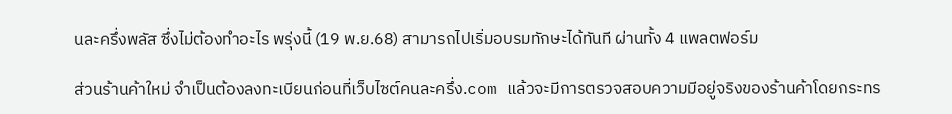นละครึ่งพลัส ซึ่งไม่ต้องทำอะไร พรุ่งนี้ (19 พ.ย.68) สามารถไปเริ่มอบรมทักษะได้ทันที ผ่านทั้ง 4 แพลตฟอร์ม

ส่วนร้านค้าใหม่ จำเป็นต้องลงทะเบียนก่อนที่เว็บไซต์คนละครึ่ง.com แล้วจะมีการตรวจสอบความมีอยู่จริงของร้านค้าโดยกระทร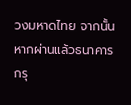วงมหาดไทย จากนั้น หากผ่านแล้วธนาคารกรุ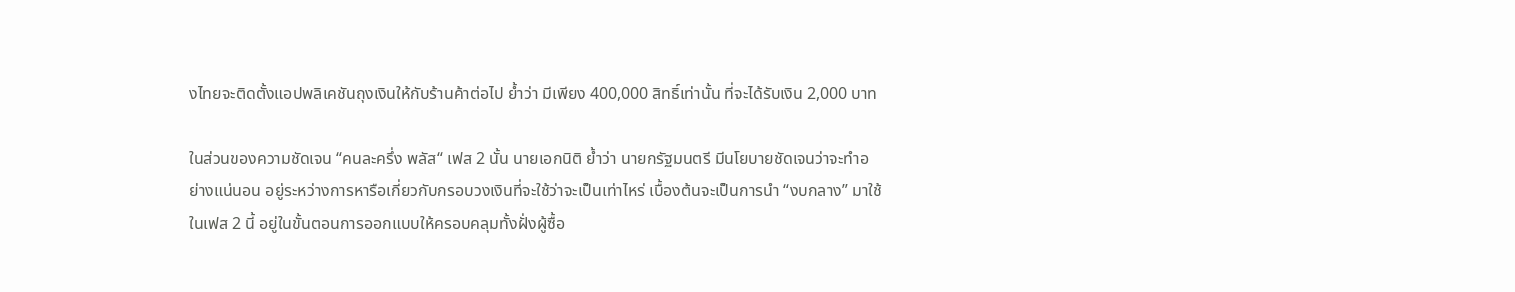งไทยจะติดตั้งแอปพลิเคชันถุงเงินให้กับร้านค้าต่อไป ย้ำว่า มีเพียง 400,000 สิทธิ์เท่านั้น ที่จะได้รับเงิน 2,000 บาท

ในส่วนของความชัดเจน “คนละครึ่ง พลัส“ เฟส 2 นั้น นายเอกนิติ ย้ำว่า นายกรัฐมนตรี มีนโยบายชัดเจนว่าจะทำอย่างแน่นอน อยู่ระหว่างการหารือเกี่ยวกับกรอบวงเงินที่จะใช้ว่าจะเป็นเท่าไหร่ เบื้องต้นจะเป็นการนำ “งบกลาง” มาใช้ในเฟส 2 นี้ อยู่ในขั้นตอนการออกแบบให้ครอบคลุมทั้งฝั่งผู้ซื้อ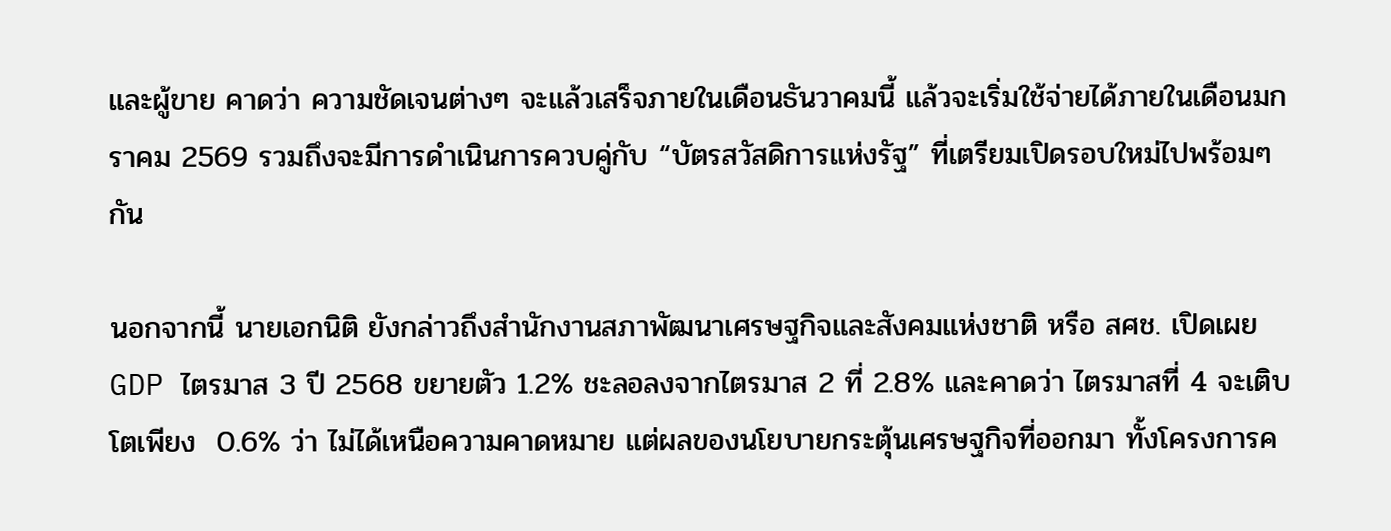และผู้ขาย คาดว่า ความชัดเจนต่างๆ จะแล้วเสร็จภายในเดือนธันวาคมนี้ แล้วจะเริ่มใช้จ่ายได้ภายในเดือนมกราคม 2569 รวมถึงจะมีการดำเนินการควบคู่กับ “บัตรสวัสดิการแห่งรัฐ” ที่เตรียมเปิดรอบใหม่ไปพร้อมๆกัน

นอกจากนี้ นายเอกนิติ ยังกล่าวถึงสํานักงานสภาพัฒนาเศรษฐกิจและสังคมแห่งชาติ หรือ สศช. เปิดเผย GDP ไตรมาส 3 ปี 2568 ขยายตัว 1.2% ชะลอลงจากไตรมาส 2 ที่ 2.8% และคาดว่า ไตรมาสที่ 4 จะเติบโตเพียง  0.6% ว่า ไม่ได้เหนือความคาดหมาย แต่ผลของนโยบายกระตุ้นเศรษฐกิจที่ออกมา ทั้งโครงการค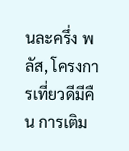นละครึ่ง พลัส, โครงการเที่ยวดีมีคืน การเติม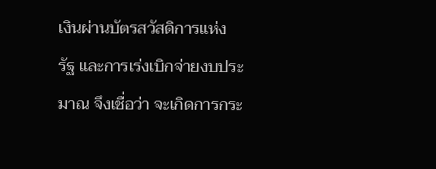เงินผ่านบัตรสวัสดิการแห่งรัฐ และการเร่งเบิกจ่ายงบประมาณ จึงเชื่อว่า จะเกิดการกระ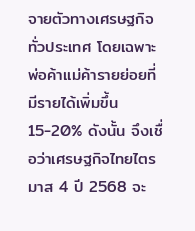จายตัวทางเศรษฐกิจทั่วประเทศ โดยเฉพาะพ่อค้าแม่ค้ารายย่อยที่มีรายได้เพิ่มขึ้น 15-20% ดังนั้น จึงเชื่อว่าเศรษฐกิจไทยไตรมาส 4 ปี 2568 จะ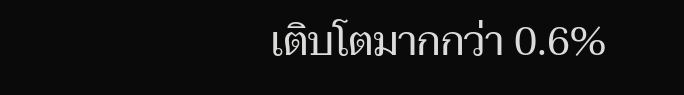เติบโตมากกว่า 0.6%